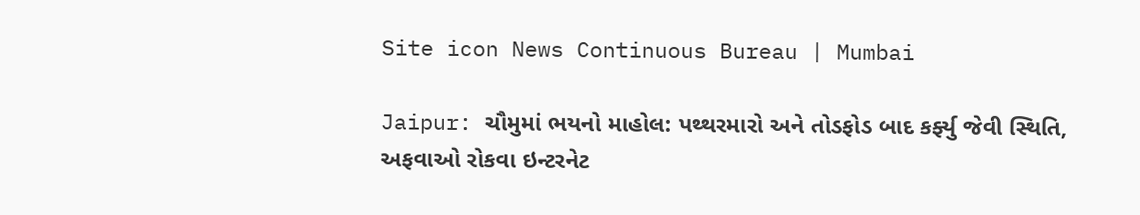Site icon News Continuous Bureau | Mumbai

Jaipur: ચૌમુમાં ભયનો માહોલ: પથ્થરમારો અને તોડફોડ બાદ કર્ફ્યુ જેવી સ્થિતિ, અફવાઓ રોકવા ઇન્ટરનેટ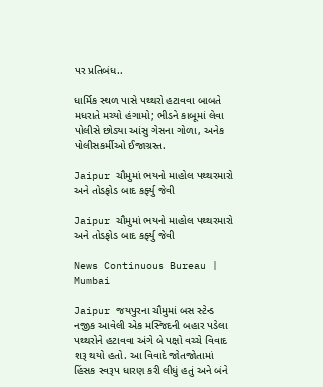પર પ્રતિબંધ..

ધાર્મિક સ્થળ પાસે પથ્થરો હટાવવા બાબતે મધરાતે મચ્યો હંગામો; ભીડને કાબૂમાં લેવા પોલીસે છોડ્યા આંસુ ગેસના ગોળા, અનેક પોલીસકર્મીઓ ઈજાગ્રસ્ત.

Jaipur ચૌમુમાં ભયનો માહોલ પથ્થરમારો અને તોડફોડ બાદ કર્ફ્યુ જેવી

Jaipur ચૌમુમાં ભયનો માહોલ પથ્થરમારો અને તોડફોડ બાદ કર્ફ્યુ જેવી

News Continuous Bureau | Mumbai

Jaipur જયપુરના ચૌમુમાં બસ સ્ટેન્ડ નજીક આવેલી એક મસ્જિદની બહાર પડેલા પથ્થરોને હટાવવા અંગે બે પક્ષો વચ્ચે વિવાદ શરૂ થયો હતો. આ વિવાદે જોતજોતામાં હિંસક સ્વરૂપ ધારણ કરી લીધું હતું અને બંને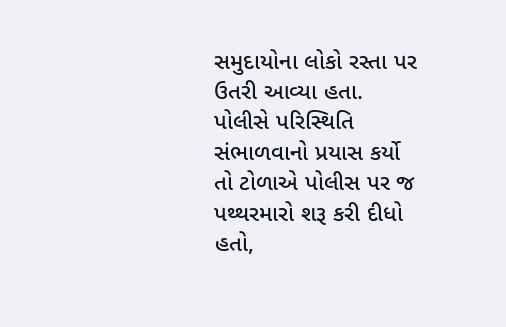સમુદાયોના લોકો રસ્તા પર ઉતરી આવ્યા હતા. પોલીસે પરિસ્થિતિ સંભાળવાનો પ્રયાસ કર્યો તો ટોળાએ પોલીસ પર જ પથ્થરમારો શરૂ કરી દીધો હતો,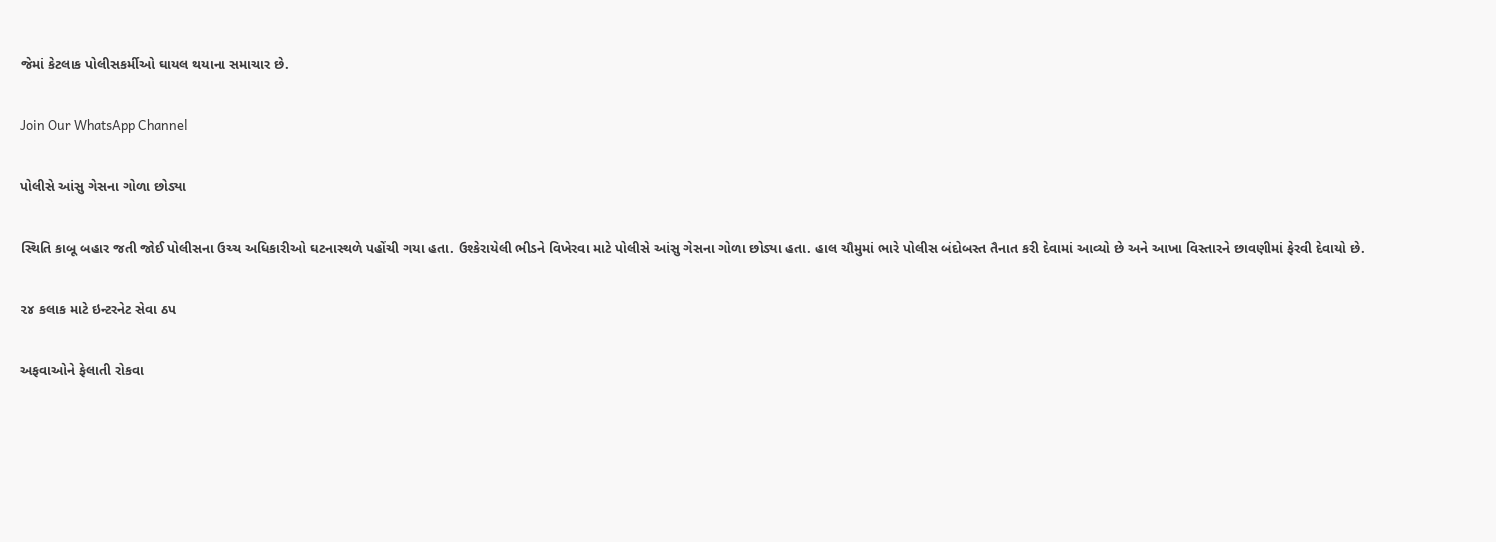જેમાં કેટલાક પોલીસકર્મીઓ ઘાયલ થયાના સમાચાર છે.

Join Our WhatsApp Channel

પોલીસે આંસુ ગેસના ગોળા છોડ્યા

સ્થિતિ કાબૂ બહાર જતી જોઈ પોલીસના ઉચ્ચ અધિકારીઓ ઘટનાસ્થળે પહોંચી ગયા હતા. ઉશ્કેરાયેલી ભીડને વિખેરવા માટે પોલીસે આંસુ ગેસના ગોળા છોડ્યા હતા. હાલ ચૌમુમાં ભારે પોલીસ બંદોબસ્ત તૈનાત કરી દેવામાં આવ્યો છે અને આખા વિસ્તારને છાવણીમાં ફેરવી દેવાયો છે.

૨૪ કલાક માટે ઇન્ટરનેટ સેવા ઠપ

અફવાઓને ફેલાતી રોકવા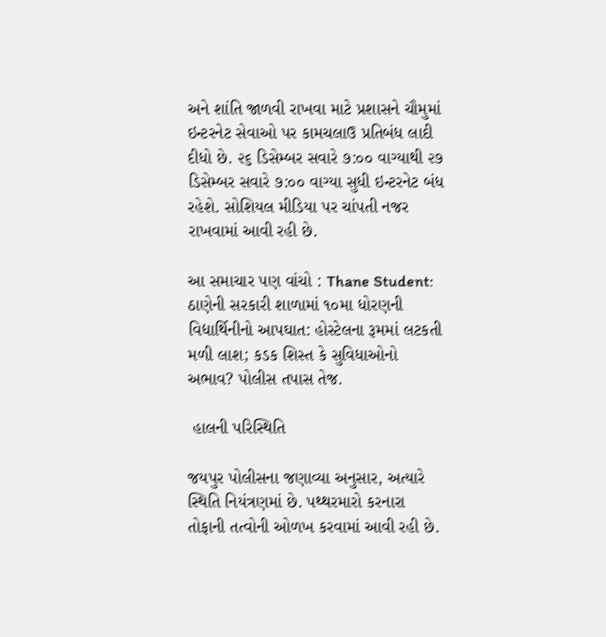અને શાંતિ જાળવી રાખવા માટે પ્રશાસને ચૌમુમાં ઇન્ટરનેટ સેવાઓ પર કામચલાઉ પ્રતિબંધ લાદી દીધો છે. ૨૬ ડિસેમ્બર સવારે ૭:૦૦ વાગ્યાથી ૨૭ ડિસેમ્બર સવારે ૭:૦૦ વાગ્યા સુધી ઇન્ટરનેટ બંધ રહેશે. સોશિયલ મીડિયા પર ચાંપતી નજર રાખવામાં આવી રહી છે.

આ સમાચાર પણ વાંચો : Thane Student: ઠાણેની સરકારી શાળામાં ૧૦મા ધોરણની વિદ્યાર્થિનીનો આપઘાત: હોસ્ટેલના રૂમમાં લટકતી મળી લાશ; કડક શિસ્ત કે સુવિધાઓનો અભાવ? પોલીસ તપાસ તેજ.

 હાલની પરિસ્થિતિ

જયપુર પોલીસના જણાવ્યા અનુસાર, અત્યારે સ્થિતિ નિયંત્રણમાં છે. પથ્થરમારો કરનારા તોફાની તત્વોની ઓળખ કરવામાં આવી રહી છે.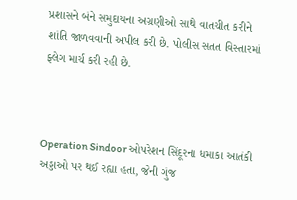પ્રશાસને બંને સમુદાયના અગ્રણીઓ સાથે વાતચીત કરીને શાંતિ જાળવવાની અપીલ કરી છે. પોલીસ સતત વિસ્તારમાં ફ્લેગ માર્ચ કરી રહી છે.



Operation Sindoor ઓપરેશન સિંદૂરના ધમાકા આતંકી અડ્ડાઓ પર થઈ રહ્યા હતા, જેની ગુંજ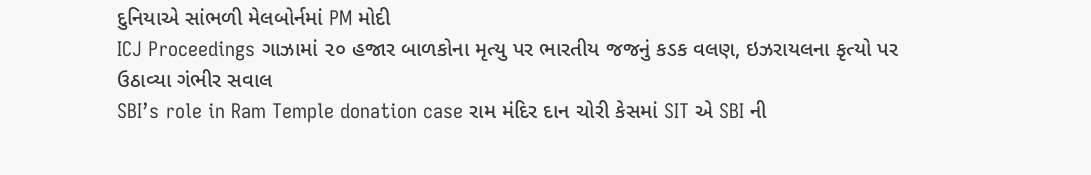દુનિયાએ સાંભળી મેલબોર્નમાં PM મોદી
ICJ Proceedings ગાઝામાં ૨૦ હજાર બાળકોના મૃત્યુ પર ભારતીય જજનું કડક વલણ, ઇઝરાયલના કૃત્યો પર ઉઠાવ્યા ગંભીર સવાલ
SBI’s role in Ram Temple donation case રામ મંદિર દાન ચોરી કેસમાં SIT એ SBI ની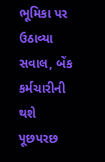ભૂમિકા પર ઉઠાવ્યા સવાલ, બેંક કર્મચારીની થશે પૂછપરછ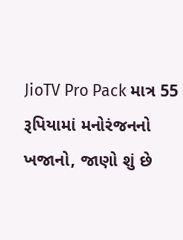JioTV Pro Pack માત્ર 55 રૂપિયામાં મનોરંજનનો ખજાનો, જાણો શું છે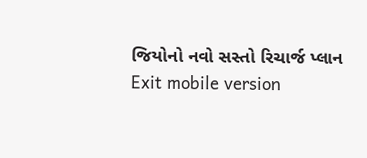જિયોનો નવો સસ્તો રિચાર્જ પ્લાન
Exit mobile version